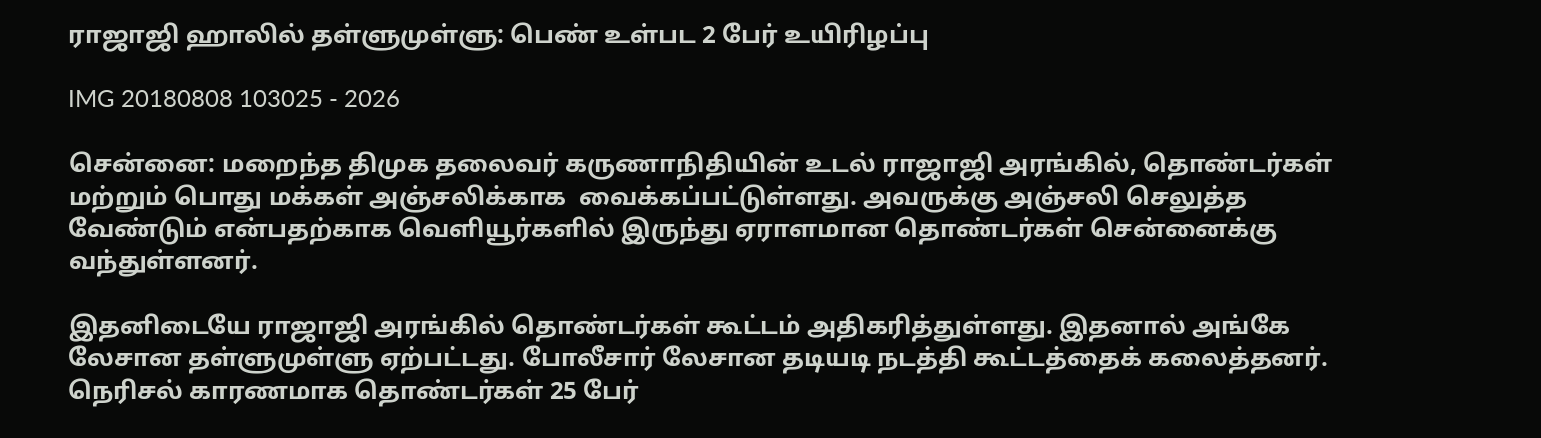ராஜாஜி ஹாலில் தள்ளுமுள்ளு: பெண் உள்பட 2 பேர் உயிரிழப்பு

IMG 20180808 103025 - 2026

சென்னை: மறைந்த திமுக தலைவர் கருணாநிதியின் உடல் ராஜாஜி அரங்கில், தொண்டர்கள் மற்றும் பொது மக்கள் அஞ்சலிக்காக  வைக்கப்பட்டுள்ளது. அவருக்கு அஞ்சலி செலுத்த வேண்டும் என்பதற்காக வெளியூர்களில் இருந்து ஏராளமான தொண்டர்கள் சென்னைக்கு வந்துள்ளனர்.

இதனிடையே ராஜாஜி அரங்கில் தொண்டர்கள் கூட்டம் அதிகரித்துள்ளது. இதனால் அங்கே லேசான தள்ளுமுள்ளு ஏற்பட்டது. போலீசார் லேசான தடியடி நடத்தி கூட்டத்தைக் கலைத்தனர். நெரிசல் காரணமாக தொண்டர்கள் 25 பேர்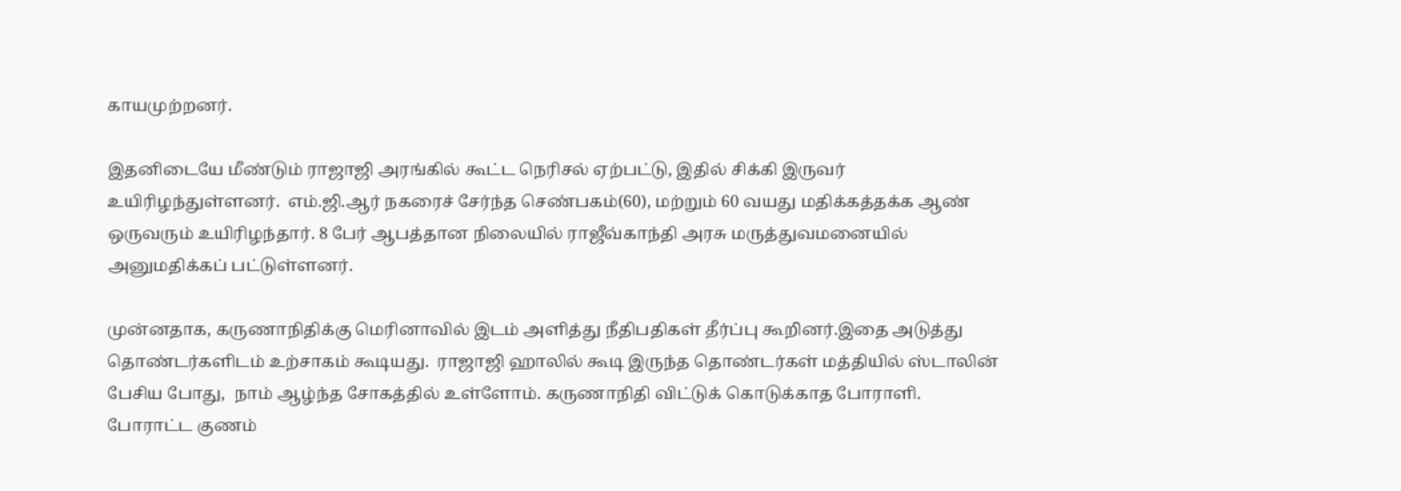காயமுற்றனர்.

இதனிடையே மீண்டும் ராஜாஜி அரங்கில் கூட்ட நெரிசல் ஏற்பட்டு, இதில் சிக்கி இருவர் உயிரிழந்துள்ளனர்.  எம்.ஜி.ஆர் நகரைச் சேர்ந்த செண்பகம்(60), மற்றும் 60 வயது மதிக்கத்தக்க ஆண் ஒருவரும் உயிரிழந்தார். 8 பேர் ஆபத்தான நிலையில் ராஜீவ்காந்தி அரசு மருத்துவமனையில் அனுமதிக்கப் பட்டுள்ளனர்.

முன்னதாக, கருணாநிதிக்கு மெரினாவில் இடம் அளித்து நீதிபதிகள் தீர்ப்பு கூறினர்.இதை அடுத்து தொண்டர்களிடம் உற்சாகம் கூடியது.  ராஜாஜி ஹாலில் கூடி இருந்த தொண்டர்கள் மத்தியில் ஸ்டாலின் பேசிய போது,  நாம் ஆழ்ந்த சோகத்தில் உள்ளோம். கருணாநிதி விட்டுக் கொடுக்காத போராளி. போராட்ட குணம்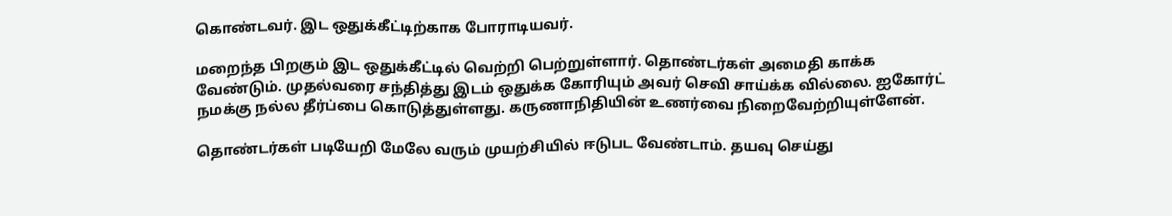கொண்டவர். இட ஒதுக்கீட்டிற்காக போராடியவர்.

மறைந்த பிறகும் இட ஒதுக்கீட்டில் வெற்றி பெற்றுள்ளார். தொண்டர்கள் அமைதி காக்க வேண்டும். முதல்வரை சந்தித்து இடம் ஒதுக்க கோரியும் அவர் செவி சாய்க்க வில்லை. ஐகோர்ட் நமக்கு நல்ல தீர்ப்பை கொடுத்துள்ளது. கருணாநிதியின் உணர்வை நிறைவேற்றியுள்ளேன்.

தொண்டர்கள் படியேறி மேலே வரும் முயற்சியில் ஈடுபட வேண்டாம். தயவு செய்து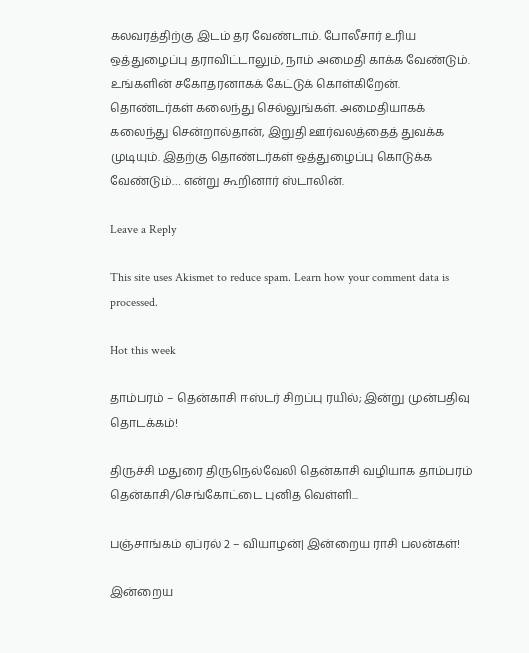கலவரத்திற்கு இடம் தர வேண்டாம். போலீசார் உரிய ஒத்துழைப்பு தராவிட்டாலும், நாம் அமைதி காக்க வேண்டும். உங்களின் சகோதரனாகக் கேட்டுக் கொள்கிறேன். தொண்டர்கள் கலைந்து செல்லுங்கள். அமைதியாகக் கலைந்து சென்றால்தான், இறுதி ஊர்வலத்தைத் துவக்க முடியும். இதற்கு தொண்டர்கள் ஒத்துழைப்பு கொடுக்க வேண்டும்… என்று கூறினார் ஸ்டாலின்.

Leave a Reply

This site uses Akismet to reduce spam. Learn how your comment data is processed.

Hot this week

தாம்பரம் – தென்காசி ஈஸ்டர் சிறப்பு ரயில்; இன்று முன்பதிவு தொடக்கம்!

திருச்சி மதுரை திருநெல்வேலி தென்காசி வழியாக தாம்பரம் தென்காசி/செங்கோட்டை புனித வெள்ளி...

பஞ்சாங்கம் ஏப்ரல் 2 – வியாழன்| இன்றைய ராசி பலன்கள்!

இன்றைய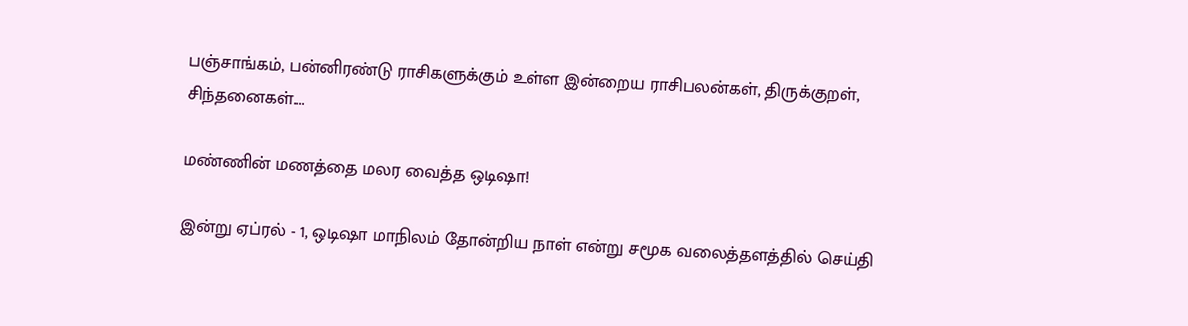பஞ்சாங்கம், பன்னிரண்டு ராசிகளுக்கும் உள்ள இன்றைய ராசிபலன்கள், திருக்குறள், சிந்தனைகள்....

மண்ணின் மணத்தை மலர வைத்த ஒடிஷா!

இன்று ஏப்ரல் - 1, ஒடிஷா மாநிலம் தோன்றிய நாள் என்று சமூக வலைத்தளத்தில் செய்தி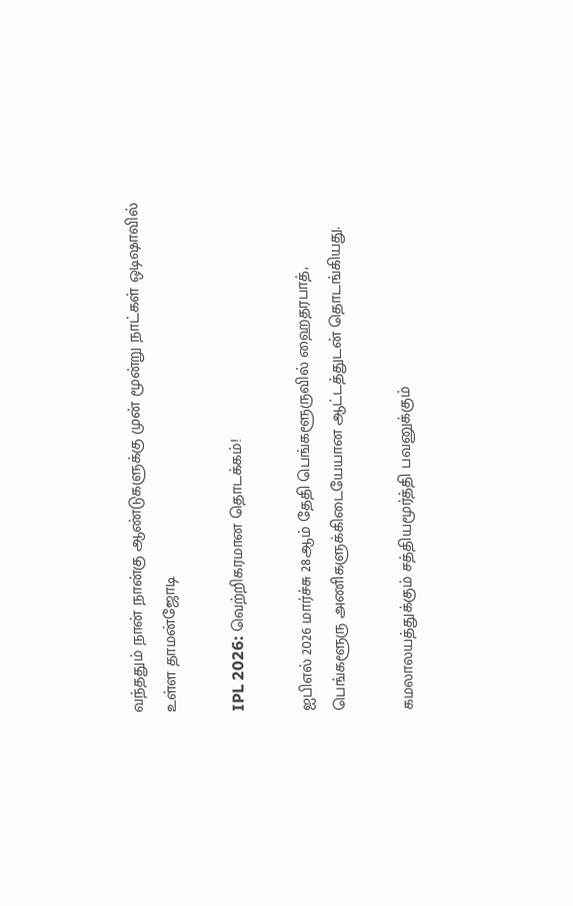வந்ததும் நான் நான்கு ஆண்டுகளுக்கு முன் மூன்று நாட்கள் ஒடிஷாவில் உள்ள தாமன்ஜோடி

IPL 2026: வெற்றிகரமான தொடக்கம்!

ஐபிஎல் 2026 மார்ச்சு 28ஆம் தேதி பெங்களூருவில் ஹைதரபாத், பெங்களூரு அணிகளுக்கிடையேயான ஆட்டத்துடன் தொடங்கியது.

கமலாலயத்துக்கும் சத்தியமூர்த்தி பவனுக்கும்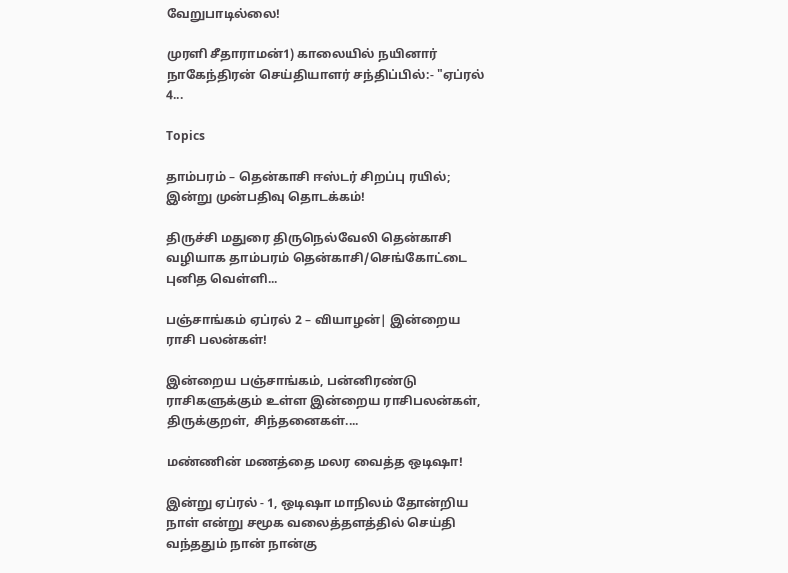வேறுபாடில்லை!

முரளி சீதாராமன்1) காலையில் நயினார் நாகேந்திரன் செய்தியாளர் சந்திப்பில்:- "ஏப்ரல் 4...

Topics

தாம்பரம் – தென்காசி ஈஸ்டர் சிறப்பு ரயில்; இன்று முன்பதிவு தொடக்கம்!

திருச்சி மதுரை திருநெல்வேலி தென்காசி வழியாக தாம்பரம் தென்காசி/செங்கோட்டை புனித வெள்ளி...

பஞ்சாங்கம் ஏப்ரல் 2 – வியாழன்| இன்றைய ராசி பலன்கள்!

இன்றைய பஞ்சாங்கம், பன்னிரண்டு ராசிகளுக்கும் உள்ள இன்றைய ராசிபலன்கள், திருக்குறள், சிந்தனைகள்....

மண்ணின் மணத்தை மலர வைத்த ஒடிஷா!

இன்று ஏப்ரல் - 1, ஒடிஷா மாநிலம் தோன்றிய நாள் என்று சமூக வலைத்தளத்தில் செய்தி வந்ததும் நான் நான்கு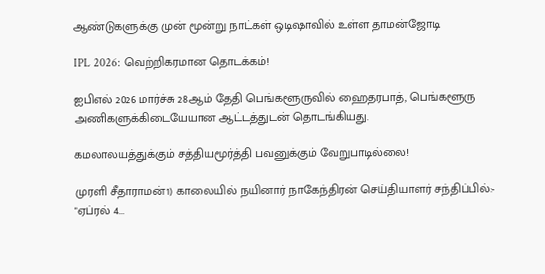ஆண்டுகளுக்கு முன் மூன்று நாட்கள் ஒடிஷாவில் உள்ள தாமன்ஜோடி

IPL 2026: வெற்றிகரமான தொடக்கம்!

ஐபிஎல் 2026 மார்ச்சு 28ஆம் தேதி பெங்களூருவில் ஹைதரபாத், பெங்களூரு அணிகளுக்கிடையேயான ஆட்டத்துடன் தொடங்கியது.

கமலாலயத்துக்கும் சத்தியமூர்த்தி பவனுக்கும் வேறுபாடில்லை!

முரளி சீதாராமன்1) காலையில் நயினார் நாகேந்திரன் செய்தியாளர் சந்திப்பில்:- "ஏப்ரல் 4...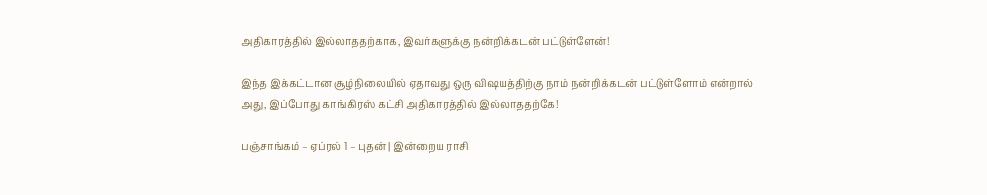அதிகாரத்தில் இல்லாததற்காக, இவர்களுக்கு நன்றிக்கடன் பட்டுள்ளேன்!

இந்த இக்கட்டான சூழ்நிலையில் ஏதாவது ஒரு விஷயத்திற்கு நாம் நன்றிக்கடன் பட்டுள்ளோம் என்றால் அது, இப்போது காங்கிரஸ் கட்சி அதிகாரத்தில் இல்லாததற்கே!

பஞ்சாங்கம் – ஏப்ரல் 1 – புதன் | இன்றைய ராசி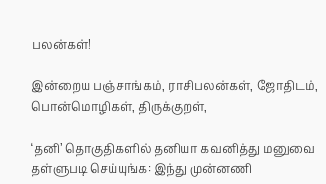பலன்கள்!

இன்றைய பஞ்சாங்கம், ராசிபலன்கள், ஜோதிடம், பொன்மொழிகள், திருக்குறள்,

‘தனி’ தொகுதிகளில் தனியா கவனித்து மனுவை தள்ளுபடி செய்யுங்க: இந்து முன்னணி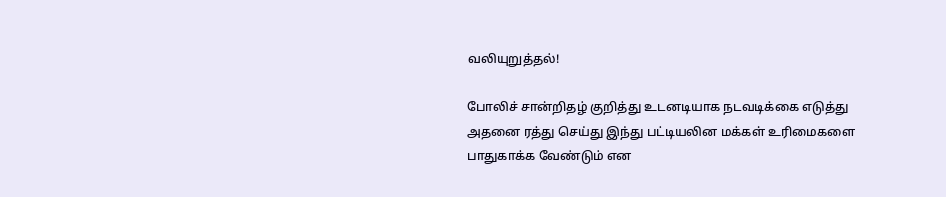வலியுறுத்தல்!

போலிச் சான்றிதழ் குறித்து உடனடியாக நடவடிக்கை எடுத்து அதனை ரத்து செய்து இந்து பட்டியலின மக்கள் உரிமைகளை பாதுகாக்க வேண்டும் என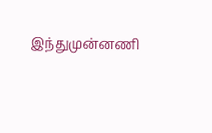இந்துமுன்னணி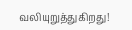வலியுறுத்துகிறது!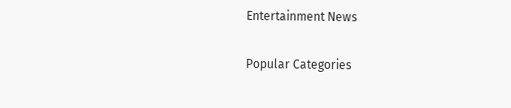Entertainment News

Popular Categories